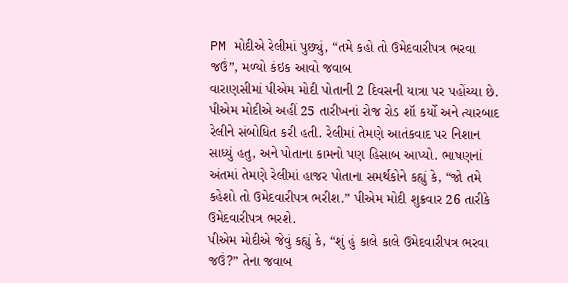PM મોદીએ રેલીમાં પુછ્યું, “તમે કહો તો ઉમેદવારીપત્ર ભરવા જઉં”, મળ્યો કંઇક આવો જવાબ
વારાણસીમાં પીએમ મોદી પોતાની 2 દિવસની યાત્રા પર પહોંચ્યા છે. પીએમ મોદીએ અહીં 25 તારીખનાં રોજ રોડ શૉ કર્યો અને ત્યારબાદ રેલીને સંબોધિત કરી હતી. રેલીમાં તેમણે આતંકવાદ પર નિશાન સાધ્યું હતુ, અને પોતાના કામનો પણ હિસાબ આપ્યો. ભાષણનાં અંતમાં તેમણે રેલીમાં હાજર પોતાના સમર્થકોને કહ્યું કે, “જો તમે કહેશો તો ઉમેદવારીપત્ર ભરીશ.” પીએમ મોદી શુક્રવાર 26 તારીકે ઉમેદવારીપત્ર ભરશે.
પીએમ મોદીએ જેવું કહ્યું કે, “શું હું કાલે કાલે ઉમેદવારીપત્ર ભરવા જઉં?” તેના જવાબ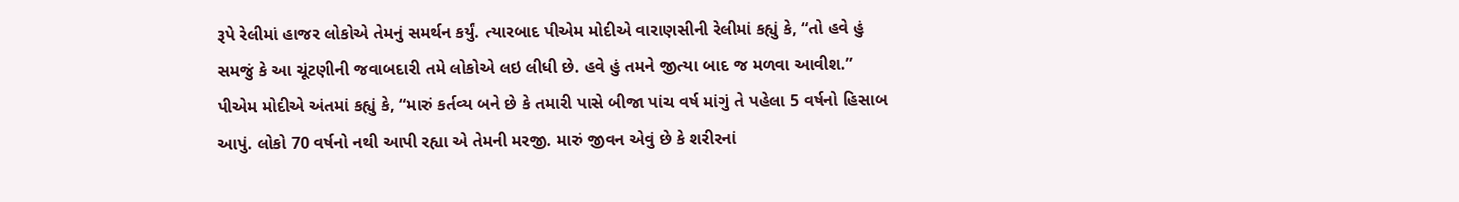રૂપે રેલીમાં હાજર લોકોએ તેમનું સમર્થન કર્યું. ત્યારબાદ પીએમ મોદીએ વારાણસીની રેલીમાં કહ્યું કે, “તો હવે હું સમજું કે આ ચૂંટણીની જવાબદારી તમે લોકોએ લઇ લીધી છે. હવે હું તમને જીત્યા બાદ જ મળવા આવીશ.” પીએમ મોદીએ અંતમાં કહ્યું કે, “મારું કર્તવ્ય બને છે કે તમારી પાસે બીજા પાંચ વર્ષ માંગું તે પહેલા 5 વર્ષનો હિસાબ આપું. લોકો 70 વર્ષનો નથી આપી રહ્યા એ તેમની મરજી. મારું જીવન એવું છે કે શરીરનાં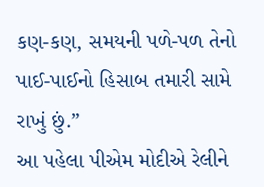કણ-કણ, સમયની પળે-પળ તેનો પાઈ-પાઈનો હિસાબ તમારી સામે રાખું છું.”
આ પહેલા પીએમ મોદીએ રેલીને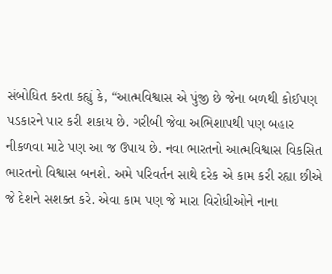સંબોધિત કરતા કહ્યું કે, “આત્મવિશ્વાસ એ પુંજી છે જેના બળથી કોઈપણ પડકારને પાર કરી શકાય છે. ગરીબી જેવા અભિશાપથી પણ બહાર નીકળવા માટે પણ આ જ ઉપાય છે. નવા ભારતનો આત્મવિશ્વાસ વિકસિત ભારતનો વિશ્વાસ બનશે. અમે પરિવર્તન સાથે દરેક એ કામ કરી રહ્યા છીએ જે દેશને સશક્ત કરે. એવા કામ પણ જે મારા વિરોધીઓને નાના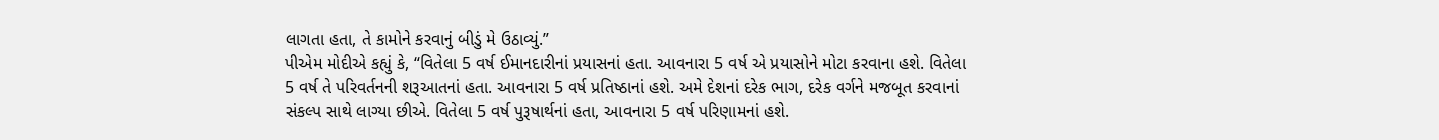લાગતા હતા, તે કામોને કરવાનું બીડું મે ઉઠાવ્યું.”
પીએમ મોદીએ કહ્યું કે, “વિતેલા 5 વર્ષ ઈમાનદારીનાં પ્રયાસનાં હતા. આવનારા 5 વર્ષ એ પ્રયાસોને મોટા કરવાના હશે. વિતેલા 5 વર્ષ તે પરિવર્તનની શરૂઆતનાં હતા. આવનારા 5 વર્ષ પ્રતિષ્ઠાનાં હશે. અમે દેશનાં દરેક ભાગ, દરેક વર્ગને મજબૂત કરવાનાં સંકલ્પ સાથે લાગ્યા છીએ. વિતેલા 5 વર્ષ પુરૂષાર્થનાં હતા, આવનારા 5 વર્ષ પરિણામનાં હશે.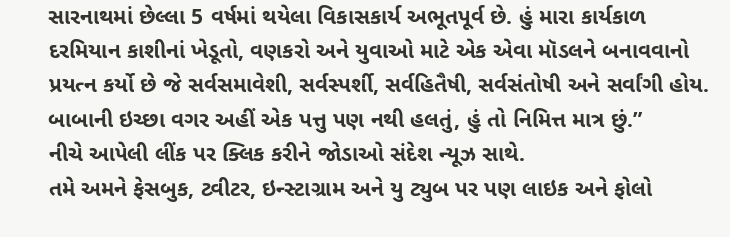સારનાથમાં છેલ્લા 5 વર્ષમાં થયેલા વિકાસકાર્ય અભૂતપૂર્વ છે. હું મારા કાર્યકાળ દરમિયાન કાશીનાં ખેડૂતો, વણકરો અને યુવાઓ માટે એક એવા મૉડલને બનાવવાનો પ્રયત્ન કર્યો છે જે સર્વસમાવેશી, સર્વસ્પર્શી, સર્વહિતૈષી, સર્વસંતોષી અને સર્વાંગી હોય. બાબાની ઇચ્છા વગર અહીં એક પત્તુ પણ નથી હલતું, હું તો નિમિત્ત માત્ર છું.”
નીચે આપેલી લીંક પર ક્લિક કરીને જોડાઓ સંદેશ ન્યૂઝ સાથે.
તમે અમને ફેસબુક, ટ્વીટર, ઇન્સ્ટાગ્રામ અને યુ ટ્યુબ પર પણ લાઇક અને ફોલો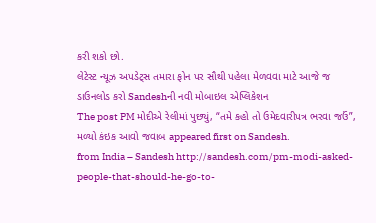કરી શકો છો.
લેટેસ્ટ ન્યૂઝ અપડેટ્સ તમારા ફોન પર સૌથી પહેલા મેળવવા માટે આજે જ ડાઉનલોડ કરો Sandeshની નવી મોબાઇલ એપ્લિકેશન
The post PM મોદીએ રેલીમાં પુછ્યું, “તમે કહો તો ઉમેદવારીપત્ર ભરવા જઉં”, મળ્યો કંઇક આવો જવાબ appeared first on Sandesh.
from India – Sandesh http://sandesh.com/pm-modi-asked-people-that-should-he-go-to-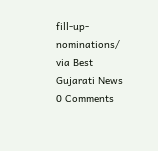fill-up-nominations/
via Best Gujarati News
0 Comments